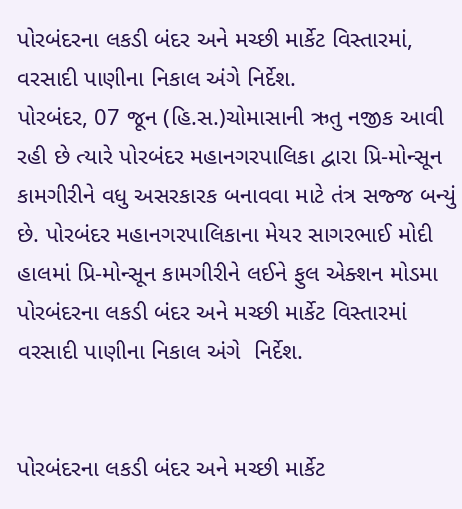પોરબંદરના લકડી બંદર અને મચ્છી માર્કેટ વિસ્તારમાં, વરસાદી પાણીના નિકાલ અંગે નિર્દેશ.
પોરબંદર, 07 જૂન (હિ.સ.)ચોમાસાની ઋતુ નજીક આવી રહી છે ત્યારે પોરબંદર મહાનગરપાલિકા દ્વારા પ્રિ-મોન્સૂન કામગીરીને વધુ અસરકારક બનાવવા માટે તંત્ર સજ્જ બન્યું છે. પોરબંદર મહાનગરપાલિકાના મેયર સાગરભાઈ મોદી હાલમાં પ્રિ-મોન્સૂન કામગીરીને લઈને ફુલ એક્શન મોડમા
પોરબંદરના લકડી બંદર અને મચ્છી માર્કેટ વિસ્તારમાં  વરસાદી પાણીના નિકાલ અંગે  નિર્દેશ.


પોરબંદરના લકડી બંદર અને મચ્છી માર્કેટ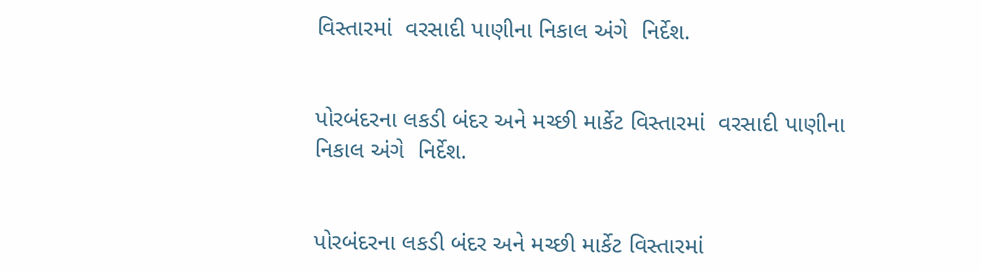વિસ્તારમાં  વરસાદી પાણીના નિકાલ અંગે  નિર્દેશ.


પોરબંદરના લકડી બંદર અને મચ્છી માર્કેટ વિસ્તારમાં  વરસાદી પાણીના નિકાલ અંગે  નિર્દેશ.


પોરબંદરના લકડી બંદર અને મચ્છી માર્કેટ વિસ્તારમાં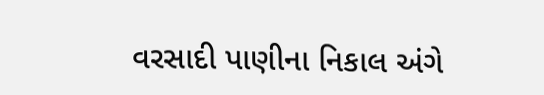વરસાદી પાણીના નિકાલ અંગે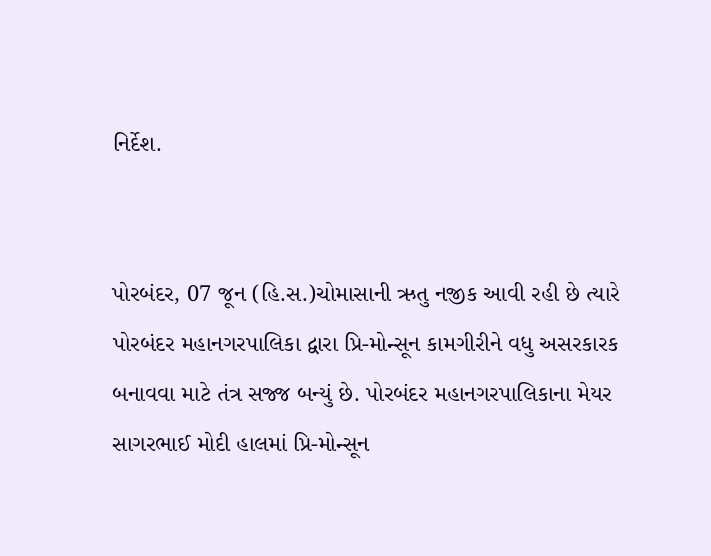નિર્દેશ.


પોરબંદર, 07 જૂન (હિ.સ.)ચોમાસાની ઋતુ નજીક આવી રહી છે ત્યારે પોરબંદર મહાનગરપાલિકા દ્વારા પ્રિ-મોન્સૂન કામગીરીને વધુ અસરકારક બનાવવા માટે તંત્ર સજ્જ બન્યું છે. પોરબંદર મહાનગરપાલિકાના મેયર સાગરભાઈ મોદી હાલમાં પ્રિ-મોન્સૂન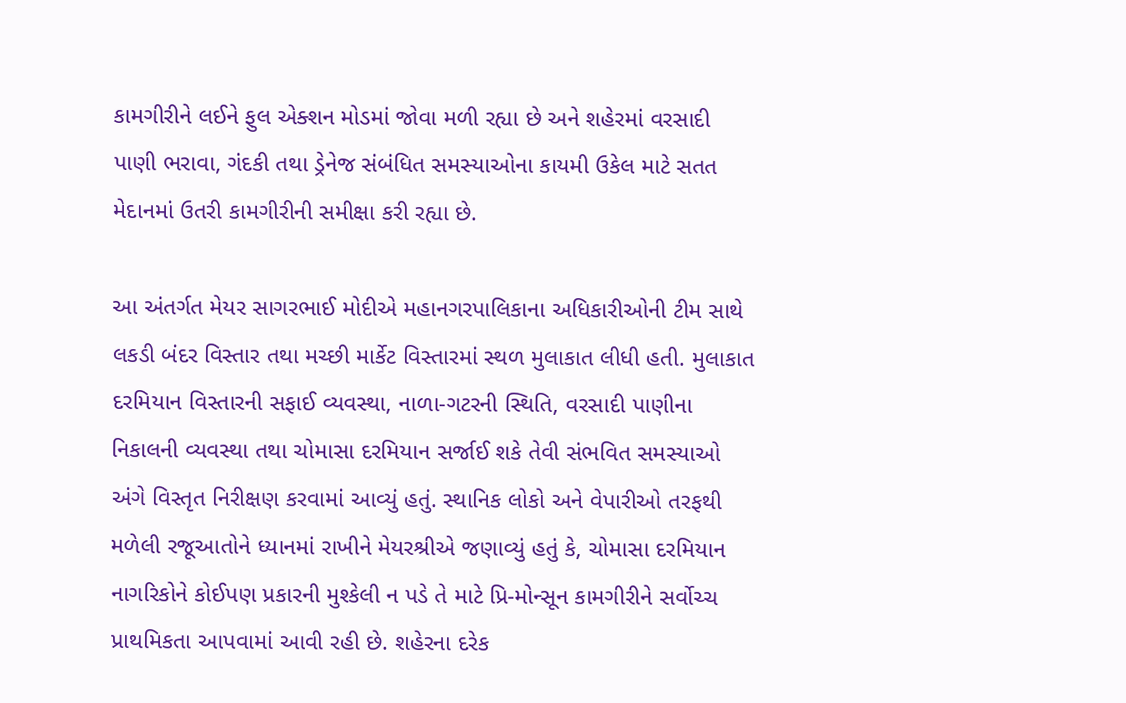કામગીરીને લઈને ફુલ એક્શન મોડમાં જોવા મળી રહ્યા છે અને શહેરમાં વરસાદી પાણી ભરાવા, ગંદકી તથા ડ્રેનેજ સંબંધિત સમસ્યાઓના કાયમી ઉકેલ માટે સતત મેદાનમાં ઉતરી કામગીરીની સમીક્ષા કરી રહ્યા છે.

આ અંતર્ગત મેયર સાગરભાઈ મોદીએ મહાનગરપાલિકાના અધિકારીઓની ટીમ સાથે લકડી બંદર વિસ્તાર તથા મચ્છી માર્કેટ વિસ્તારમાં સ્થળ મુલાકાત લીધી હતી. મુલાકાત દરમિયાન વિસ્તારની સફાઈ વ્યવસ્થા, નાળા-ગટરની સ્થિતિ, વરસાદી પાણીના નિકાલની વ્યવસ્થા તથા ચોમાસા દરમિયાન સર્જાઈ શકે તેવી સંભવિત સમસ્યાઓ અંગે વિસ્તૃત નિરીક્ષણ કરવામાં આવ્યું હતું. સ્થાનિક લોકો અને વેપારીઓ તરફથી મળેલી રજૂઆતોને ધ્યાનમાં રાખીને મેયરશ્રીએ જણાવ્યું હતું કે, ચોમાસા દરમિયાન નાગરિકોને કોઈપણ પ્રકારની મુશ્કેલી ન પડે તે માટે પ્રિ-મોન્સૂન કામગીરીને સર્વોચ્ચ પ્રાથમિકતા આપવામાં આવી રહી છે. શહેરના દરેક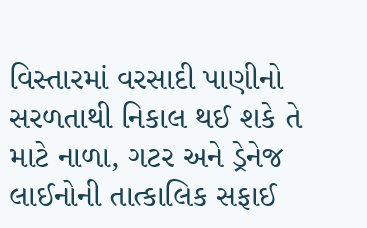વિસ્તારમાં વરસાદી પાણીનો સરળતાથી નિકાલ થઈ શકે તે માટે નાળા, ગટર અને ડ્રેનેજ લાઈનોની તાત્કાલિક સફાઈ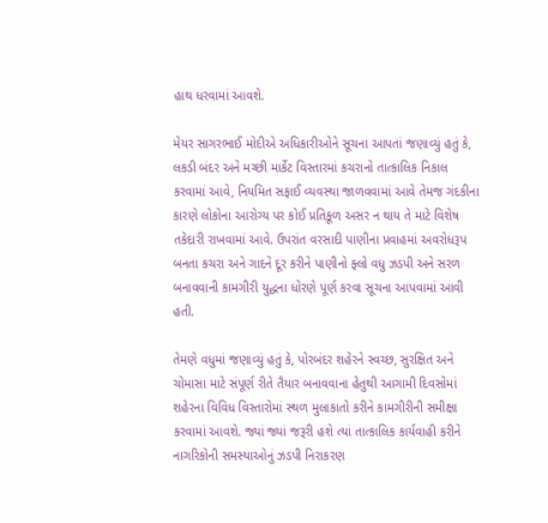હાથ ધરવામાં આવશે.

મેયર સાગરભાઈ મોદીએ અધિકારીઓને સૂચના આપતાં જણાવ્યું હતું કે, લકડી બંદર અને મચ્છી માર્કેટ વિસ્તારમાં કચરાનો તાત્કાલિક નિકાલ કરવામાં આવે, નિયમિત સફાઈ વ્યવસ્થા જાળવવામાં આવે તેમજ ગંદકીના કારણે લોકોના આરોગ્ય પર કોઈ પ્રતિકૂળ અસર ન થાય તે માટે વિશેષ તકેદારી રાખવામાં આવે. ઉપરાંત વરસાદી પાણીના પ્રવાહમાં અવરોધરૂપ બનતા કચરા અને ગાદને દૂર કરીને પાણીનો ફ્લો વધુ ઝડપી અને સરળ બનાવવાની કામગીરી યુદ્ધના ધોરણે પૂર્ણ કરવા સૂચના આપવામાં આવી હતી.

તેમણે વધુમાં જણાવ્યું હતું કે, પોરબંદર શહેરને સ્વચ્છ, સુરક્ષિત અને ચોમાસા માટે સંપૂર્ણ રીતે તૈયાર બનાવવાના હેતુથી આગામી દિવસોમાં શહેરના વિવિધ વિસ્તારોમાં સ્થળ મુલાકાતો કરીને કામગીરીની સમીક્ષા કરવામાં આવશે. જ્યાં જ્યાં જરૂરી હશે ત્યાં તાત્કાલિક કાર્યવાહી કરીને નાગરિકોની સમસ્યાઓનું ઝડપી નિરાકરણ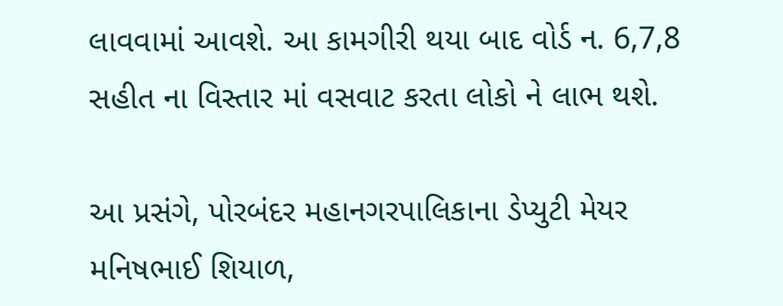લાવવામાં આવશે. આ કામગીરી થયા બાદ વોર્ડ ન. 6,7,8 સહીત ના વિસ્તાર માં વસવાટ કરતા લોકો ને લાભ થશે.

આ પ્રસંગે, પોરબંદર મહાનગરપાલિકાના ડેપ્યુટી મેયર મનિષભાઈ શિયાળ,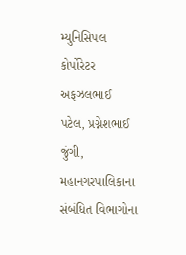મ્યુનિસિપલ કોર્પોરેટર અફઝલભાઈ પટેલ, પ્રગ્નેશભાઈ જુંગી, મહાનગરપાલિકાના સંબંધિત વિભાગોના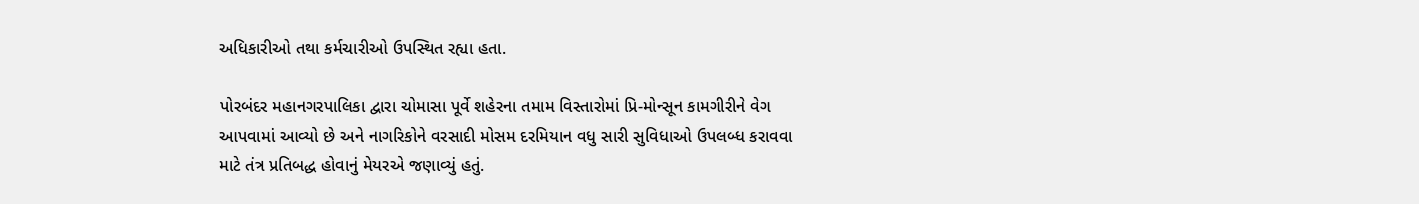અધિકારીઓ તથા કર્મચારીઓ ઉપસ્થિત રહ્યા હતા.

પોરબંદર મહાનગરપાલિકા દ્વારા ચોમાસા પૂર્વે શહેરના તમામ વિસ્તારોમાં પ્રિ-મોન્સૂન કામગીરીને વેગ આપવામાં આવ્યો છે અને નાગરિકોને વરસાદી મોસમ દરમિયાન વધુ સારી સુવિધાઓ ઉપલબ્ધ કરાવવા માટે તંત્ર પ્રતિબદ્ધ હોવાનું મેયરએ જણાવ્યું હતું.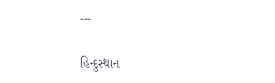---

હિન્દુસ્થાન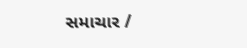સમાચાર /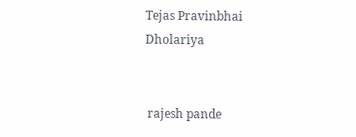Tejas Pravinbhai Dholariya


 rajesh pande